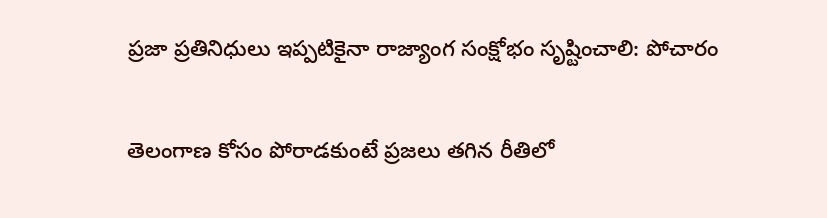ప్రజా ప్రతినిధులు ఇప్పటికైనా రాజ్యాంగ సంక్షోభం సృష్టించాలి: పోచారం

తెలంగాణ కోసం పోరాడకుంటే ప్రజలు తగిన రీతిలో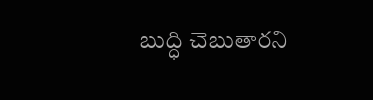బుద్ధి చెబుతారని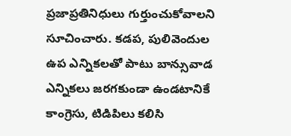ప్రజాప్రతినిధులు గుర్తుంచుకోవాలని సూచించారు. కడప, పులివెందుల ఉప ఎన్నికలతో పాటు బాన్సువాడ ఎన్నికలు జరగకుండా ఉండటానికే కాంగ్రెసు, టిడిపిలు కలిసి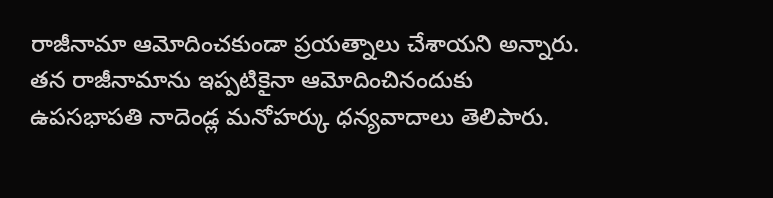రాజీనామా ఆమోదించకుండా ప్రయత్నాలు చేశాయని అన్నారు. తన రాజీనామాను ఇప్పటికైనా ఆమోదించినందుకు ఉపసభాపతి నాదెండ్ల మనోహర్కు ధన్యవాదాలు తెలిపారు.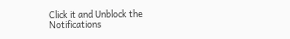Click it and Unblock the Notifications